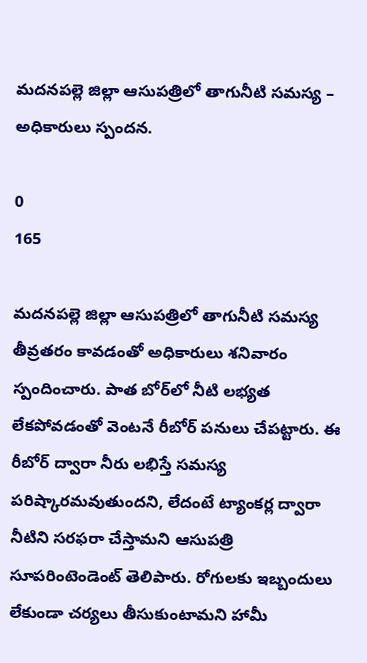మదనపల్లె జిల్లా ఆసుపత్రిలో తాగునీటి సమస్య – అధికారులు స్పందన.

0
165

మదనపల్లె జిల్లా ఆసుపత్రిలో తాగునీటి సమస్య తీవ్రతరం కావడంతో అధికారులు శనివారం స్పందించారు. పాత బోర్‌లో నీటి లభ్యత లేకపోవడంతో వెంటనే రీబోర్ పనులు చేపట్టారు. ఈ రీబోర్ ద్వారా నీరు లభిస్తే సమస్య పరిష్కారమవుతుందని, లేదంటే ట్యాంకర్ల ద్వారా నీటిని సరఫరా చేస్తామని ఆసుపత్రి సూపరింటెండెంట్ తెలిపారు. రోగులకు ఇబ్బందులు లేకుండా చర్యలు తీసుకుంటామని హామీ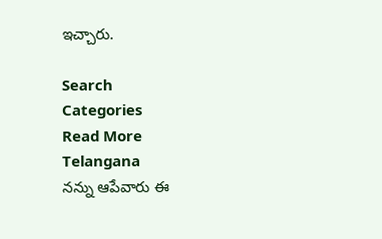ఇచ్చారు.

Search
Categories
Read More
Telangana
నన్ను ఆపేవారు ఈ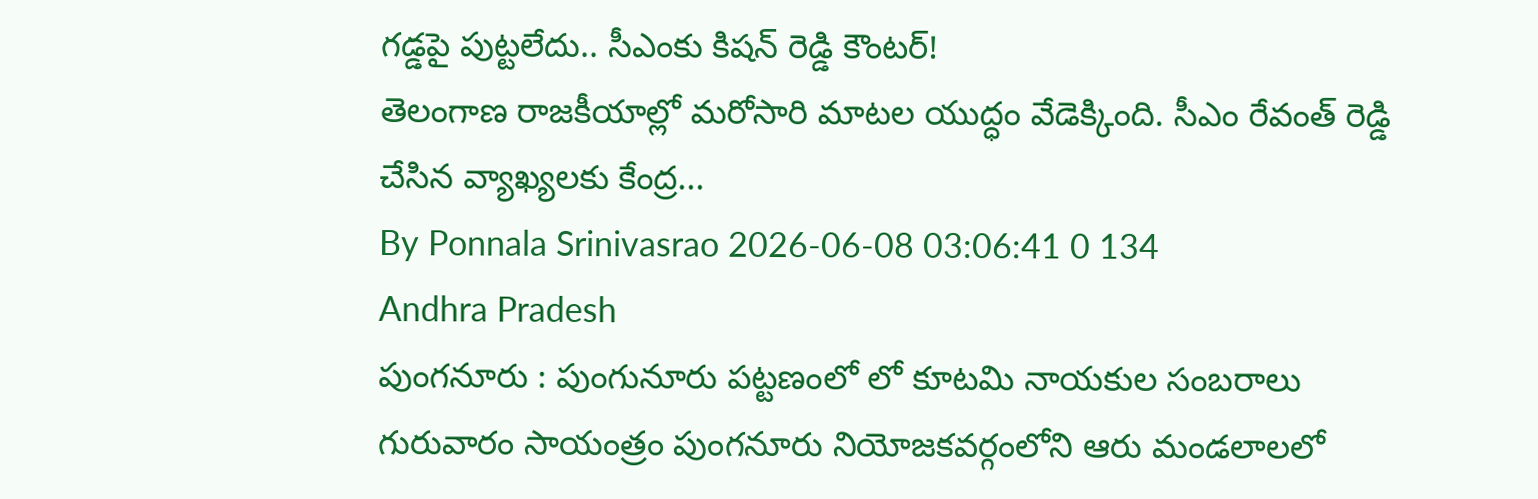గడ్డపై పుట్టలేదు.. సీఎంకు కిషన్ రెడ్డి కౌంటర్!
తెలంగాణ రాజకీయాల్లో మరోసారి మాటల యుద్ధం వేడెక్కింది. సీఎం రేవంత్ రెడ్డి చేసిన వ్యాఖ్యలకు కేంద్ర...
By Ponnala Srinivasrao 2026-06-08 03:06:41 0 134
Andhra Pradesh
పుంగనూరు : పుంగునూరు పట్టణంలో లో కూటమి నాయకుల సంబరాలు
గురువారం సాయంత్రం పుంగనూరు నియోజకవర్గంలోని ఆరు మండలాలలో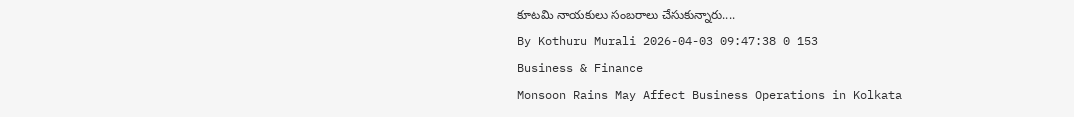కూటమి నాయకులు సంబరాలు చేసుకున్నారు....
By Kothuru Murali 2026-04-03 09:47:38 0 153
Business & Finance
Monsoon Rains May Affect Business Operations in Kolkata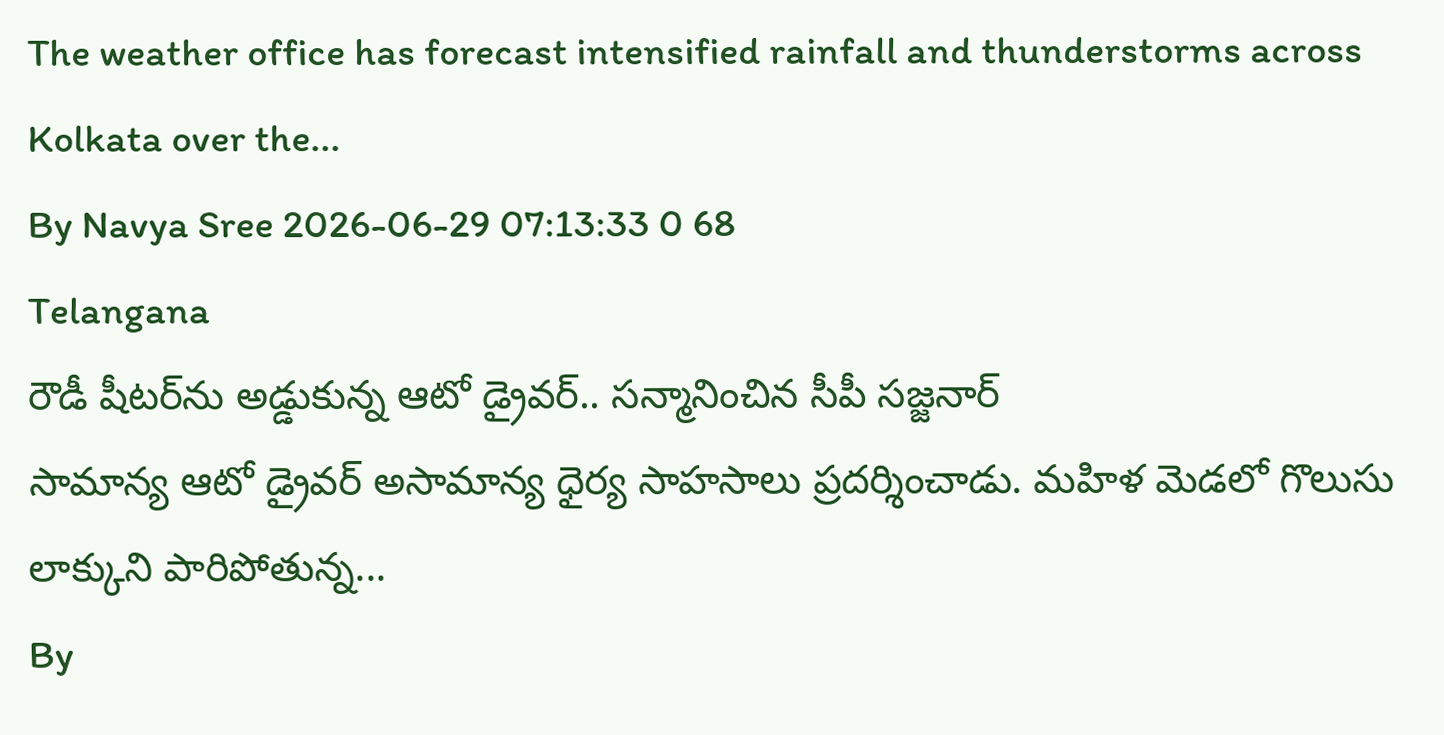The weather office has forecast intensified rainfall and thunderstorms across Kolkata over the...
By Navya Sree 2026-06-29 07:13:33 0 68
Telangana
రౌడీ షీటర్‌‌ను అడ్డుకున్న ఆటో డ్రైవర్.. సన్మానించిన సీపీ సజ్జనార్
సామాన్య ఆటో డ్రైవర్ అసామాన్య ధైర్య సాహసాలు ప్రదర్శించాడు. మహిళ మెడలో గొలుసు లాక్కుని పారిపోతున్న...
By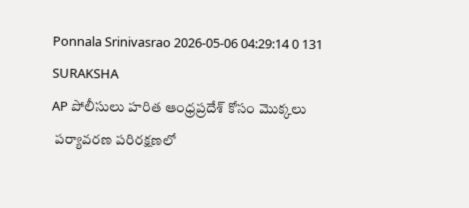Ponnala Srinivasrao 2026-05-06 04:29:14 0 131
SURAKSHA
AP పోలీసులు హరిత ఆంధ్రప్రదేశ్ కోసం మొక్కలు
 పర్యావరణ పరిరక్షణలో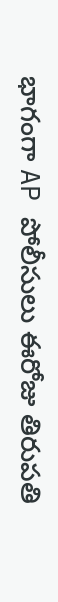భాగంగా AP పోలీసులు ఈరోజు తిరుపతి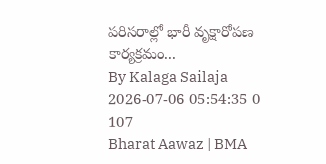పరిసరాల్లో భారీ వృక్షారోపణ కార్యక్రమం...
By Kalaga Sailaja 2026-07-06 05:54:35 0 107
Bharat Aawaz | BMA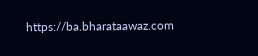https://ba.bharataawaz.com